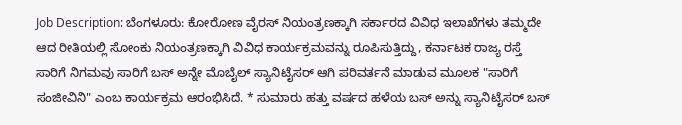Job Description: ಬೆಂಗಳೂರು: ಕೋರೋಣ ವೈರಸ್ ನಿಯಂತ್ರಣಕ್ಕಾಗಿ ಸರ್ಕಾರದ ವಿವಿಧ ಇಲಾಖೆಗಳು ತಮ್ಮದೇ ಆದ ರೀತಿಯಲ್ಲಿ ಸೋಂಕು ನಿಯಂತ್ರಣಕ್ಕಾಗಿ ವಿವಿಧ ಕಾರ್ಯಕ್ರಮವನ್ನು ರೂಪಿಸುತ್ತಿದ್ದು, ಕರ್ನಾಟಕ ರಾಜ್ಯ ರಸ್ತೆ ಸಾರಿಗೆ ನಿಗಮವು ಸಾರಿಗೆ ಬಸ್ ಅನ್ನೇ ಮೊಬೈಲ್ ಸ್ಯಾನಿಟೈಸರ್ ಆಗಿ ಪರಿವರ್ತನೆ ಮಾಡುವ ಮೂಲಕ "ಸಾರಿಗೆ ಸಂಜೀವಿನಿ" ಎಂಬ ಕಾರ್ಯಕ್ರಮ ಆರಂಭಿಸಿದೆ. * ಸುಮಾರು ಹತ್ತು ವರ್ಷದ ಹಳೆಯ ಬಸ್ ಅನ್ನು ಸ್ಯಾನಿಟೈಸರ್ ಬಸ್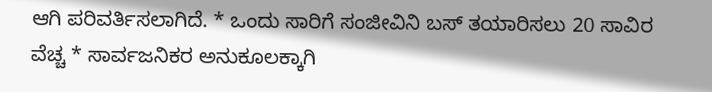ಆಗಿ ಪರಿವರ್ತಿಸಲಾಗಿದೆ. * ಒಂದು ಸಾರಿಗೆ ಸಂಜೀವಿನಿ ಬಸ್ ತಯಾರಿಸಲು 20 ಸಾವಿರ ವೆಚ್ಚ * ಸಾರ್ವಜನಿಕರ ಅನುಕೂಲಕ್ಕಾಗಿ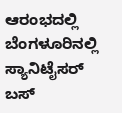ಆರಂಭದಲ್ಲಿ ಬೆಂಗಳೂರಿನಲ್ಲಿ ಸ್ಯಾನಿಟೈಸರ್ ಬಸ್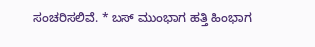ಸಂಚರಿಸಲಿವೆ. * ಬಸ್ ಮುಂಭಾಗ ಹತ್ತಿ ಹಿಂಭಾಗ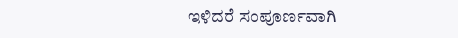ಇಳಿದರೆ ಸಂಪೂರ್ಣವಾಗಿ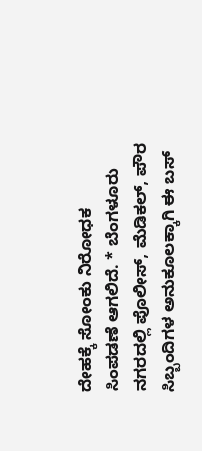ದೇಹಕ್ಕೆ ಸೋಂಕು ನಿರೋಧಕ ಸಿಂಪಡಣೆ ಆಗಲಿದೆ. * ಬೆಂಗಳೂರು ನಗರದಲ್ಲಿ ಪೊಲೀಸ್, ಮೆಡಿಕಲ್, ಪೌರ ಸಿಬ್ಬಂದಿಗಳ ಅನುಕೂಲಕ್ಕಾಗಿ ಈ ಬಸ್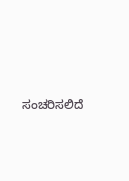ಸಂಚರಿಸಲಿದೆ